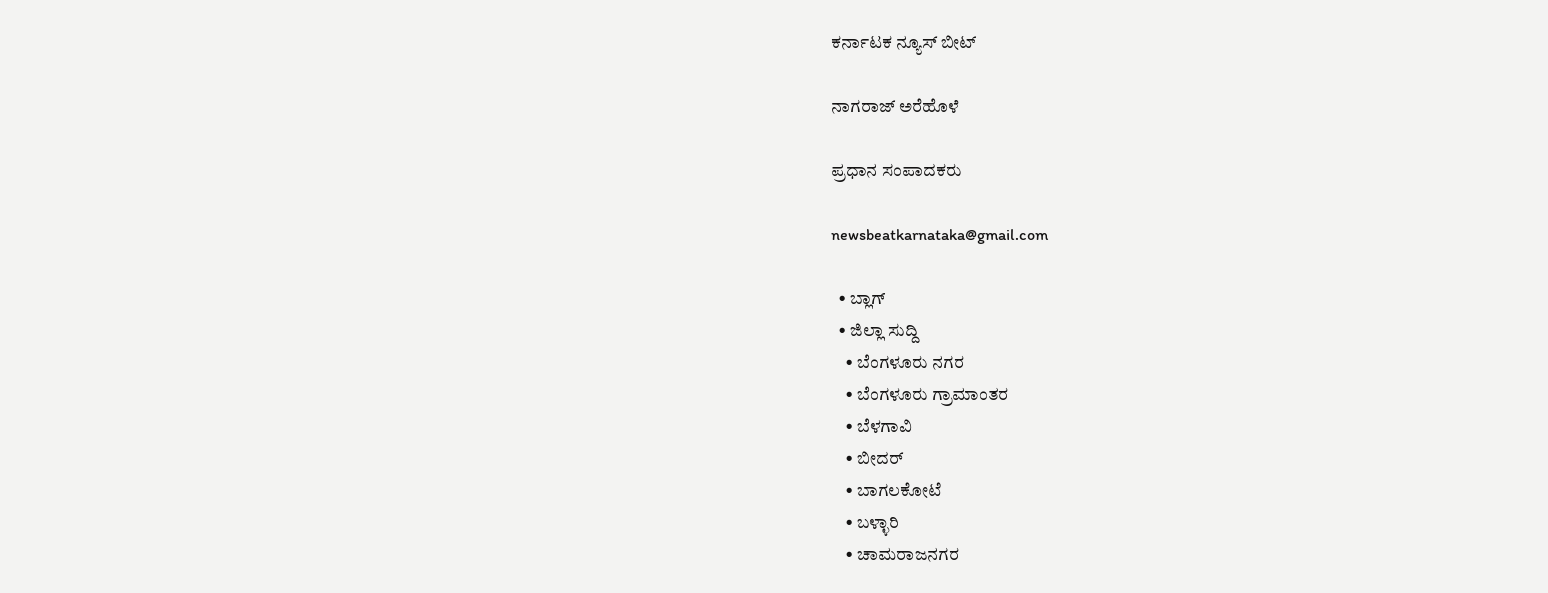ಕರ್ನಾಟಕ ನ್ಯೂಸ್ ಬೀಟ್

ನಾಗರಾಜ್ ಅರೆಹೊಳೆ

ಪ್ರಧಾನ ಸಂಪಾದಕರು

newsbeatkarnataka@gmail.com

  • ಬ್ಲಾಗ್
  • ಜಿಲ್ಲಾ ಸುದ್ದಿ
    • ಬೆಂಗಳೂರು ನಗರ
    • ಬೆಂಗಳೂರು ಗ್ರಾಮಾಂತರ
    • ಬೆಳಗಾವಿ
    • ಬೀದರ್
    • ಬಾಗಲಕೋಟೆ
    • ಬಳ್ಳಾರಿ
    • ಚಾಮರಾಜನಗರ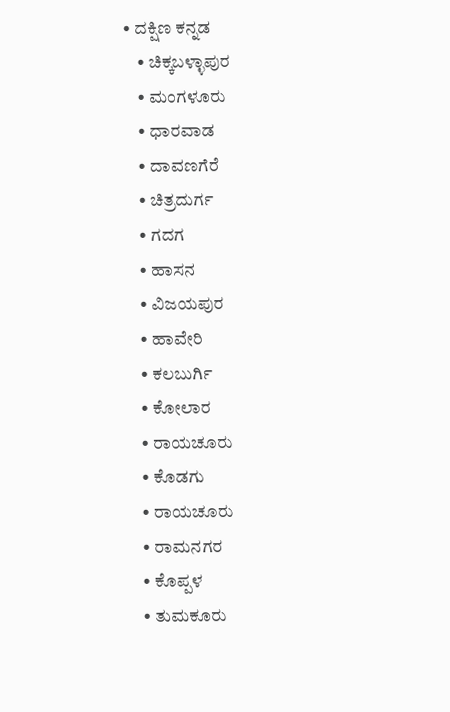• ದಕ್ಷಿಣ ಕನ್ನಡ
    • ಚಿಕ್ಕಬಳ್ಳಾಪುರ
    • ಮಂಗಳೂರು
    • ಧಾರವಾಡ
    • ದಾವಣಗೆರೆ
    • ಚಿತ್ರದುರ್ಗ
    • ಗದಗ
    • ಹಾಸನ
    • ವಿಜಯಪುರ
    • ಹಾವೇರಿ
    • ಕಲಬುರ್ಗಿ
    • ಕೋಲಾರ
    • ರಾಯಚೂರು
    • ಕೊಡಗು
    • ರಾಯಚೂರು
    • ರಾಮನಗರ
    • ಕೊಪ್ಪಳ
    • ತುಮಕೂರು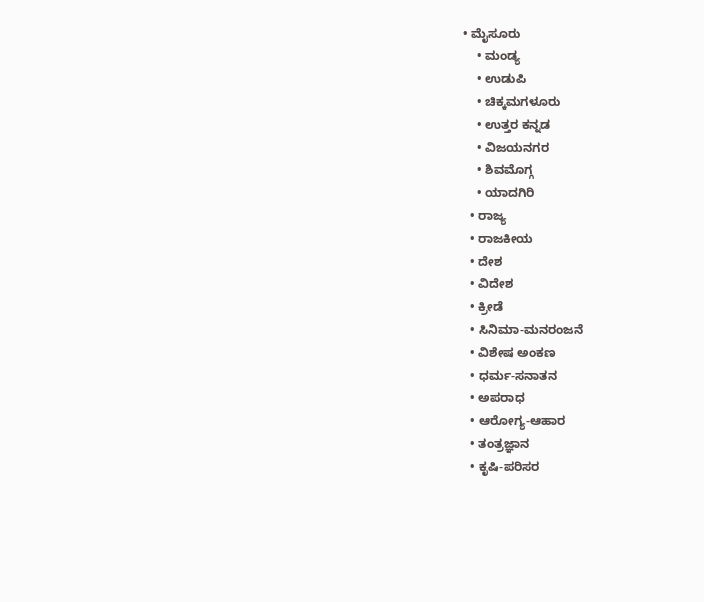• ಮೈಸೂರು
    • ಮಂಡ್ಯ
    • ಉಡುಪಿ
    • ಚಿಕ್ಕಮಗಳೂರು
    • ಉತ್ತರ ಕನ್ನಡ
    • ವಿಜಯನಗರ
    • ಶಿವಮೊಗ್ಗ
    • ಯಾದಗಿರಿ
  • ರಾಜ್ಯ
  • ರಾಜಕೀಯ
  • ದೇಶ
  • ವಿದೇಶ
  • ಕ್ರೀಡೆ
  • ಸಿನಿಮಾ-ಮನರಂಜನೆ
  • ವಿಶೇಷ ಅಂಕಣ
  • ಧರ್ಮ-ಸನಾತನ
  • ಅಪರಾಧ
  • ಆರೋಗ್ಯ-ಆಹಾರ
  • ತಂತ್ರಜ್ಞಾನ
  • ಕೃಷಿ-ಪರಿಸರ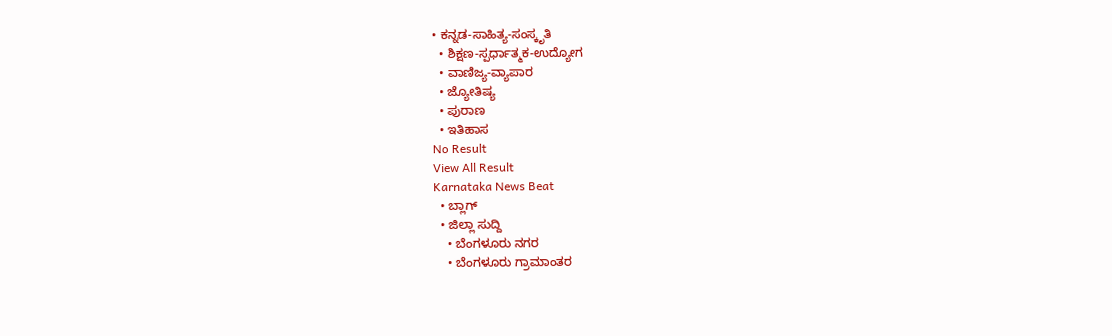• ಕನ್ನಡ-ಸಾಹಿತ್ಯ-ಸಂಸ್ಕೃತಿ
  • ಶಿಕ್ಷಣ-ಸ್ಪರ್ಧಾತ್ಮಕ-ಉದ್ಯೋಗ
  • ವಾಣಿಜ್ಯ-ವ್ಯಾಪಾರ
  • ಜ್ಯೋತಿಷ್ಯ
  • ಪುರಾಣ
  • ಇತಿಹಾಸ
No Result
View All Result
Karnataka News Beat
  • ಬ್ಲಾಗ್
  • ಜಿಲ್ಲಾ ಸುದ್ದಿ
    • ಬೆಂಗಳೂರು ನಗರ
    • ಬೆಂಗಳೂರು ಗ್ರಾಮಾಂತರ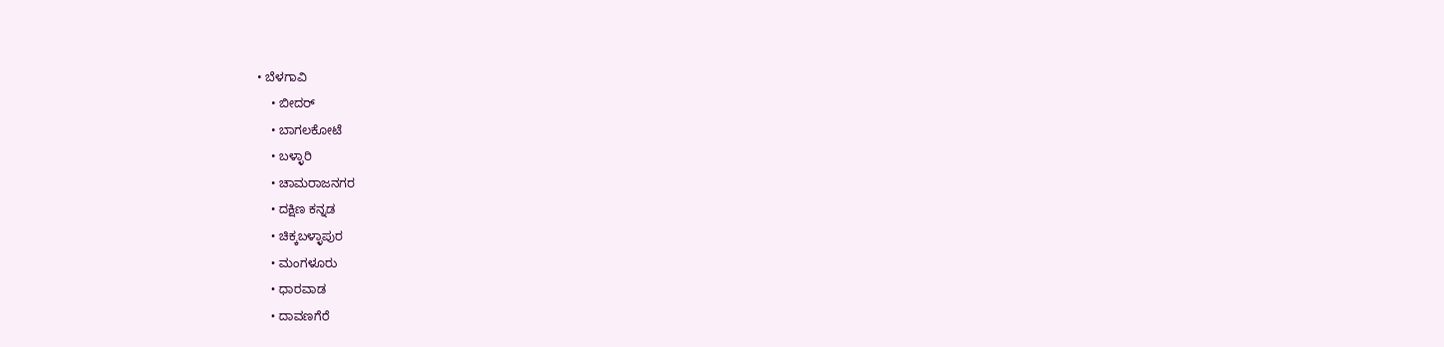• ಬೆಳಗಾವಿ
    • ಬೀದರ್
    • ಬಾಗಲಕೋಟೆ
    • ಬಳ್ಳಾರಿ
    • ಚಾಮರಾಜನಗರ
    • ದಕ್ಷಿಣ ಕನ್ನಡ
    • ಚಿಕ್ಕಬಳ್ಳಾಪುರ
    • ಮಂಗಳೂರು
    • ಧಾರವಾಡ
    • ದಾವಣಗೆರೆ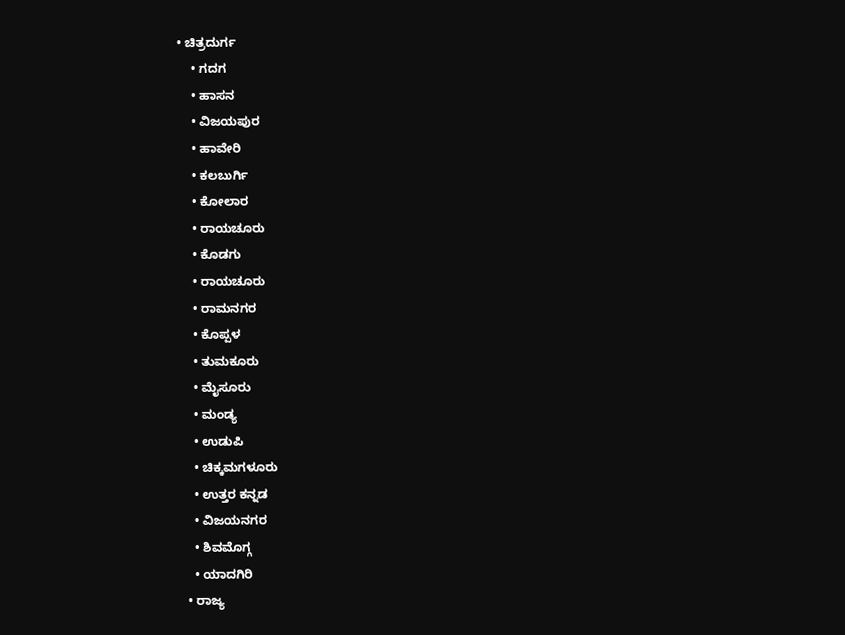• ಚಿತ್ರದುರ್ಗ
    • ಗದಗ
    • ಹಾಸನ
    • ವಿಜಯಪುರ
    • ಹಾವೇರಿ
    • ಕಲಬುರ್ಗಿ
    • ಕೋಲಾರ
    • ರಾಯಚೂರು
    • ಕೊಡಗು
    • ರಾಯಚೂರು
    • ರಾಮನಗರ
    • ಕೊಪ್ಪಳ
    • ತುಮಕೂರು
    • ಮೈಸೂರು
    • ಮಂಡ್ಯ
    • ಉಡುಪಿ
    • ಚಿಕ್ಕಮಗಳೂರು
    • ಉತ್ತರ ಕನ್ನಡ
    • ವಿಜಯನಗರ
    • ಶಿವಮೊಗ್ಗ
    • ಯಾದಗಿರಿ
  • ರಾಜ್ಯ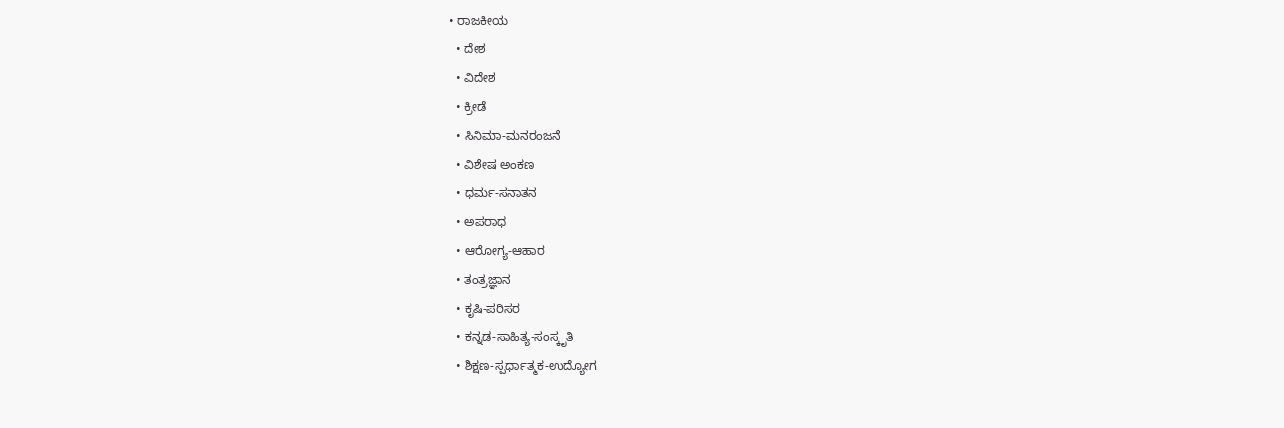• ರಾಜಕೀಯ
  • ದೇಶ
  • ವಿದೇಶ
  • ಕ್ರೀಡೆ
  • ಸಿನಿಮಾ-ಮನರಂಜನೆ
  • ವಿಶೇಷ ಅಂಕಣ
  • ಧರ್ಮ-ಸನಾತನ
  • ಅಪರಾಧ
  • ಆರೋಗ್ಯ-ಆಹಾರ
  • ತಂತ್ರಜ್ಞಾನ
  • ಕೃಷಿ-ಪರಿಸರ
  • ಕನ್ನಡ-ಸಾಹಿತ್ಯ-ಸಂಸ್ಕೃತಿ
  • ಶಿಕ್ಷಣ-ಸ್ಪರ್ಧಾತ್ಮಕ-ಉದ್ಯೋಗ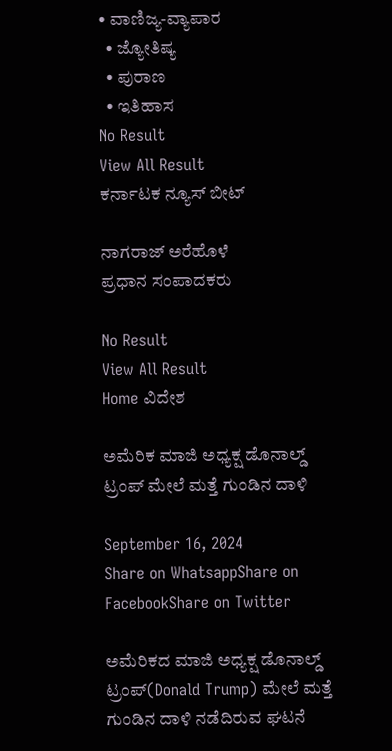• ವಾಣಿಜ್ಯ-ವ್ಯಾಪಾರ
  • ಜ್ಯೋತಿಷ್ಯ
  • ಪುರಾಣ
  • ಇತಿಹಾಸ
No Result
View All Result
ಕರ್ನಾಟಕ ನ್ಯೂಸ್ ಬೀಟ್

ನಾಗರಾಜ್ ಅರೆಹೊಳೆ
ಪ್ರಧಾನ ಸಂಪಾದಕರು

No Result
View All Result
Home ವಿದೇಶ

ಅಮೆರಿಕ ಮಾಜಿ ಅಧ್ಯಕ್ಷ ಡೊನಾಲ್ಡ್ ಟ್ರಂಪ್ ಮೇಲೆ ಮತ್ತೆ ಗುಂಡಿನ ದಾಳಿ

September 16, 2024
Share on WhatsappShare on FacebookShare on Twitter

ಅಮೆರಿಕದ ಮಾಜಿ ಅಧ್ಯಕ್ಷ ಡೊನಾಲ್ಡ್ ಟ್ರಂಪ್(Donald Trump) ಮೇಲೆ ಮತ್ತೆ ಗುಂಡಿನ ದಾಳಿ ನಡೆದಿರುವ ಘಟನೆ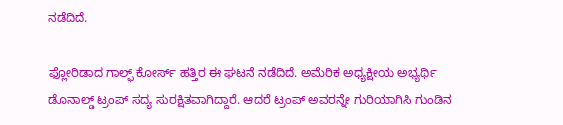ನಡೆದಿದೆ.

ಫ್ಲೋರಿಡಾದ ಗಾಲ್ಫ್ ಕೋರ್ಸ್ ಹತ್ತಿರ ಈ ಘಟನೆ ನಡೆದಿದೆ. ಅಮೆರಿಕ ಅಧ್ಯಕ್ಷೀಯ ಅಭ್ಯರ್ಥಿ ಡೊನಾಲ್ಡ್ ಟ್ರಂಪ್ ಸದ್ಯ ಸುರಕ್ಷಿತವಾಗಿದ್ದಾರೆ. ಆದರೆ ಟ್ರಂಪ್ ಅವರನ್ನೇ ಗುರಿಯಾಗಿಸಿ ಗುಂಡಿನ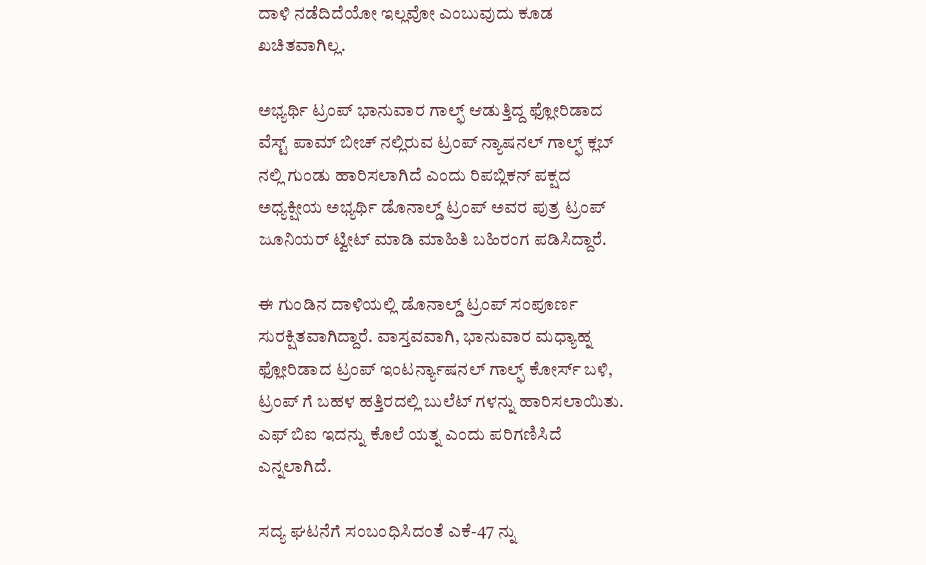ದಾಳಿ ನಡೆದಿದೆಯೋ ಇಲ್ಲವೋ ಎಂಬುವುದು ಕೂಡ ಖಚಿತವಾಗಿಲ್ಲ.

ಅಭ್ಯರ್ಥಿ ಟ್ರಂಪ್ ಭಾನುವಾರ ಗಾಲ್ಫ್ ಆಡುತ್ತಿದ್ದ ಫ್ಲೋರಿಡಾದ ವೆಸ್ಟ್ ಪಾಮ್ ಬೀಚ್‌ ನಲ್ಲಿರುವ ಟ್ರಂಪ್ ನ್ಯಾಷನಲ್ ಗಾಲ್ಫ್ ಕ್ಲಬ್‌ ನಲ್ಲಿ ಗುಂಡು ಹಾರಿಸಲಾಗಿದೆ ಎಂದು ರಿಪಬ್ಲಿಕನ್ ಪಕ್ಷದ ಅಧ್ಯಕ್ಷೀಯ ಅಭ್ಯರ್ಥಿ ಡೊನಾಲ್ಡ್ ಟ್ರಂಪ್ ಅವರ ಪುತ್ರ ಟ್ರಂಪ್ ಜೂನಿಯರ್ ಟ್ವೀಟ್ ಮಾಡಿ ಮಾಹಿತಿ ಬಹಿರಂಗ ಪಡಿಸಿದ್ದಾರೆ.

ಈ ಗುಂಡಿನ ದಾಳಿಯಲ್ಲಿ ಡೊನಾಲ್ಡ್ ಟ್ರಂಪ್ ಸಂಪೂರ್ಣ ಸುರಕ್ಷಿತವಾಗಿದ್ದಾರೆ. ವಾಸ್ತವವಾಗಿ, ಭಾನುವಾರ ಮಧ್ಯಾಹ್ನ ಫ್ಲೋರಿಡಾದ ಟ್ರಂಪ್ ಇಂಟರ್ನ್ಯಾಷನಲ್ ಗಾಲ್ಫ್ ಕೋರ್ಸ್ ಬಳಿ, ಟ್ರಂಪ್‌ ಗೆ ಬಹಳ ಹತ್ತಿರದಲ್ಲಿ ಬುಲೆಟ್‌ ಗಳನ್ನು ಹಾರಿಸಲಾಯಿತು. ಎಫ್‌ ಬಿಐ ಇದನ್ನು ಕೊಲೆ ಯತ್ನ ಎಂದು ಪರಿಗಣಿಸಿದೆ ಎನ್ನಲಾಗಿದೆ.

ಸದ್ಯ ಘಟನೆಗೆ ಸಂಬಂಧಿಸಿದಂತೆ ಎಕೆ-47 ನ್ನು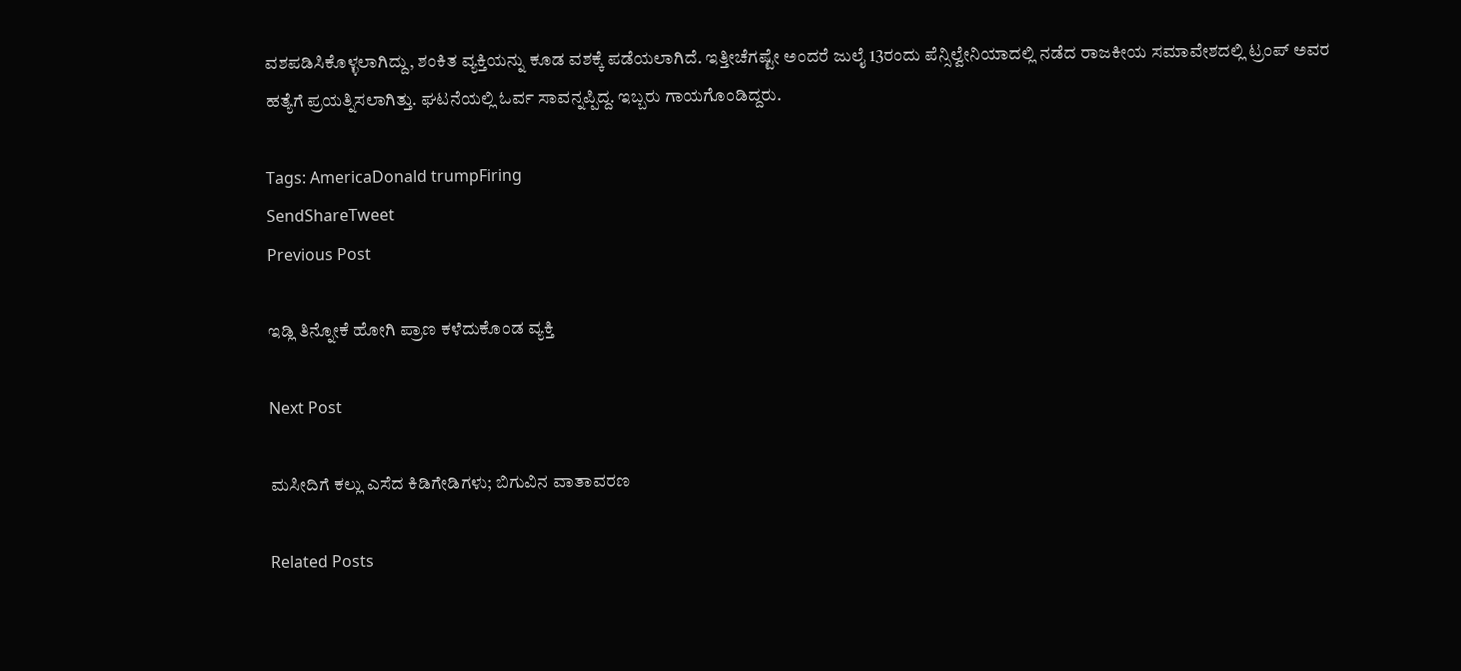ವಶಪಡಿಸಿಕೊಳ್ಳಲಾಗಿದ್ದು, ಶಂಕಿತ ವ್ಯಕ್ತಿಯನ್ನು ಕೂಡ ವಶಕ್ಕೆ ಪಡೆಯಲಾಗಿದೆ. ಇತ್ತೀಚೆಗಷ್ಟೇ ಅಂದರೆ ಜುಲೈ 13ರಂದು ಪೆನ್ಸಿಲ್ವೇನಿಯಾದಲ್ಲಿ ನಡೆದ ರಾಜಕೀಯ ಸಮಾವೇಶದಲ್ಲಿ ಟ್ರಂಪ್ ಅವರ ಹತ್ಯೆಗೆ ಪ್ರಯತ್ನಿಸಲಾಗಿತ್ತು. ಘಟನೆಯಲ್ಲಿ ಓರ್ವ ಸಾವನ್ನಪ್ಪಿದ್ದ. ಇಬ್ಬರು ಗಾಯಗೊಂಡಿದ್ದರು.

Tags: AmericaDonald trumpFiring
SendShareTweet
Previous Post

ಇಡ್ಲಿ ತಿನ್ನೋಕೆ ಹೋಗಿ ಪ್ರಾಣ ಕಳೆದುಕೊಂಡ ವ್ಯಕ್ತಿ

Next Post

ಮಸೀದಿಗೆ ಕಲ್ಲು ಎಸೆದ ಕಿಡಿಗೇಡಿಗಳು; ಬಿಗುವಿನ ವಾತಾವರಣ

Related Posts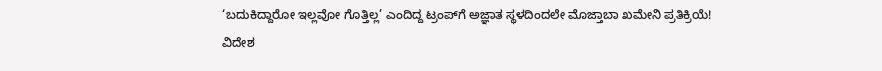‘ಬದುಕಿದ್ದಾರೋ ಇಲ್ಲವೋ ಗೊತ್ತಿಲ್ಲ’ ಎಂದಿದ್ದ ಟ್ರಂಪ್‌ಗೆ ಅಜ್ಞಾತ ಸ್ಥಳದಿಂದಲೇ ಮೊಜ್ತಾಬಾ ಖಮೇನಿ ಪ್ರತಿಕ್ರಿಯೆ!
ವಿದೇಶ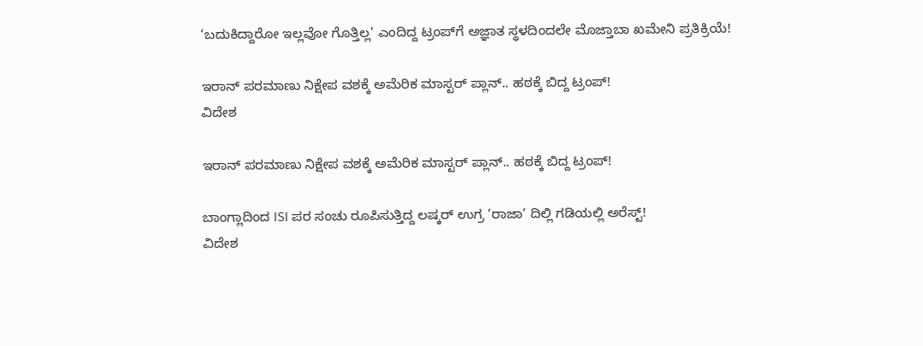‘ಬದುಕಿದ್ದಾರೋ ಇಲ್ಲವೋ ಗೊತ್ತಿಲ್ಲ’ ಎಂದಿದ್ದ ಟ್ರಂಪ್‌ಗೆ ಅಜ್ಞಾತ ಸ್ಥಳದಿಂದಲೇ ಮೊಜ್ತಾಬಾ ಖಮೇನಿ ಪ್ರತಿಕ್ರಿಯೆ!

ಇರಾನ್ ಪರಮಾಣು ನಿಕ್ಷೇಪ ವಶಕ್ಕೆ ಅಮೆರಿಕ ಮಾಸ್ಟರ್ ಪ್ಲಾನ್.. ಹಠಕ್ಕೆ ಬಿದ್ದ ಟ್ರಂಪ್!
ವಿದೇಶ

ಇರಾನ್ ಪರಮಾಣು ನಿಕ್ಷೇಪ ವಶಕ್ಕೆ ಅಮೆರಿಕ ಮಾಸ್ಟರ್ ಪ್ಲಾನ್.. ಹಠಕ್ಕೆ ಬಿದ್ದ ಟ್ರಂಪ್!

ಬಾಂಗ್ಲಾದಿಂದ ISI ಪರ ಸಂಚು ರೂಪಿಸುತ್ತಿದ್ದ ಲಷ್ಕರ್ ಉಗ್ರ ‘ರಾಜಾ’ ದಿಲ್ಲಿ ಗಡಿಯಲ್ಲಿ ಅರೆಸ್ಟ್!
ವಿದೇಶ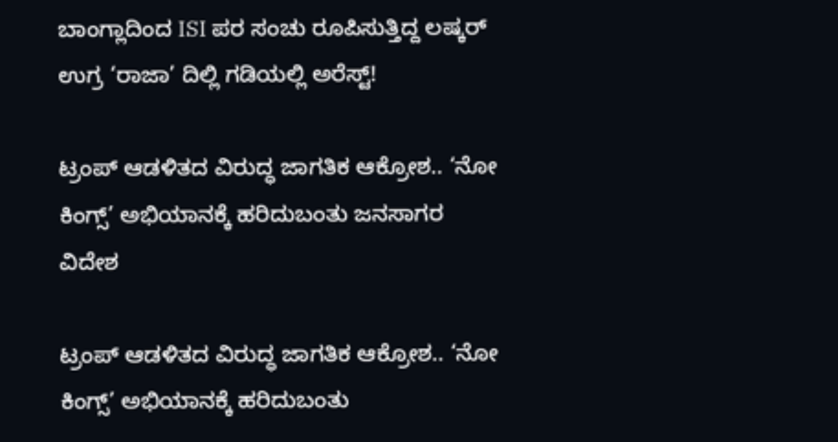ಬಾಂಗ್ಲಾದಿಂದ ISI ಪರ ಸಂಚು ರೂಪಿಸುತ್ತಿದ್ದ ಲಷ್ಕರ್ ಉಗ್ರ ‘ರಾಜಾ’ ದಿಲ್ಲಿ ಗಡಿಯಲ್ಲಿ ಅರೆಸ್ಟ್!

ಟ್ರಂಪ್ ಆಡಳಿತದ ವಿರುದ್ಧ ಜಾಗತಿಕ ಆಕ್ರೋಶ.. ‘ನೋ ಕಿಂಗ್ಸ್’ ಅಭಿಯಾನಕ್ಕೆ ಹರಿದುಬಂತು ಜನಸಾಗರ
ವಿದೇಶ

ಟ್ರಂಪ್ ಆಡಳಿತದ ವಿರುದ್ಧ ಜಾಗತಿಕ ಆಕ್ರೋಶ.. ‘ನೋ ಕಿಂಗ್ಸ್’ ಅಭಿಯಾನಕ್ಕೆ ಹರಿದುಬಂತು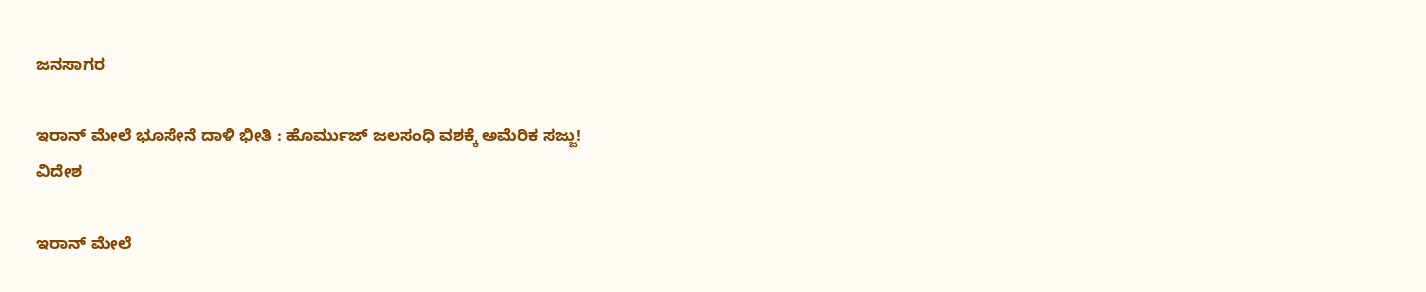ಜನಸಾಗರ

ಇರಾನ್ ಮೇಲೆ ಭೂಸೇನೆ ದಾಳಿ ಭೀತಿ : ಹೊರ್ಮುಜ್ ಜಲಸಂಧಿ ವಶಕ್ಕೆ ಅಮೆರಿಕ ಸಜ್ಜು!
ವಿದೇಶ

ಇರಾನ್ ಮೇಲೆ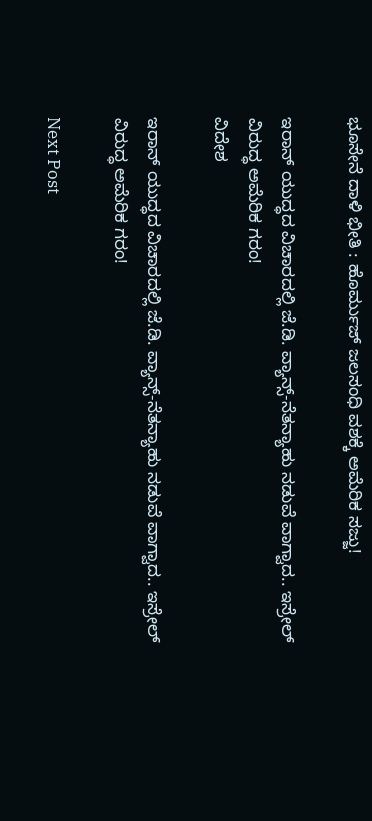ಭೂಸೇನೆ ದಾಳಿ ಭೀತಿ : ಹೊರ್ಮುಜ್ ಜಲಸಂಧಿ ವಶಕ್ಕೆ ಅಮೆರಿಕ ಸಜ್ಜು!

ಇರಾನ್ ಯುದ್ಧದ ವಿಚಾರದಲ್ಲಿ ಜೆ.ಡಿ. ವ್ಯಾನ್ಸ್-ನೆತನ್ಯಾಹು ನಡುವೆ ವಾಗ್ವಾದ.. ಇಸ್ರೇಲ್ ವಿರುದ್ಧ ಅಮೆರಿಕ ಗರಂ!
ವಿದೇಶ

ಇರಾನ್ ಯುದ್ಧದ ವಿಚಾರದಲ್ಲಿ ಜೆ.ಡಿ. ವ್ಯಾನ್ಸ್-ನೆತನ್ಯಾಹು ನಡುವೆ ವಾಗ್ವಾದ.. ಇಸ್ರೇಲ್ ವಿರುದ್ಧ ಅಮೆರಿಕ ಗರಂ!

Next Post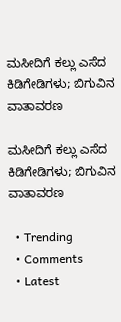ಮಸೀದಿಗೆ ಕಲ್ಲು ಎಸೆದ ಕಿಡಿಗೇಡಿಗಳು; ಬಿಗುವಿನ ವಾತಾವರಣ

ಮಸೀದಿಗೆ ಕಲ್ಲು ಎಸೆದ ಕಿಡಿಗೇಡಿಗಳು; ಬಿಗುವಿನ ವಾತಾವರಣ

  • Trending
  • Comments
  • Latest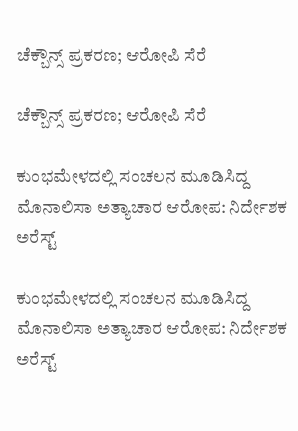ಚೆಕ್ಬೌನ್ಸ್ ಪ್ರಕರಣ; ಆರೋಪಿ ಸೆರೆ

ಚೆಕ್ಬೌನ್ಸ್ ಪ್ರಕರಣ; ಆರೋಪಿ ಸೆರೆ

ಕುಂಭಮೇಳದಲ್ಲಿ ಸಂಚಲನ ಮೂಡಿಸಿದ್ದ ಮೊನಾಲಿಸಾ ಅತ್ಯಾಚಾರ ಆರೋಪ: ನಿರ್ದೇಶಕ ಅರೆಸ್ಟ್

ಕುಂಭಮೇಳದಲ್ಲಿ ಸಂಚಲನ ಮೂಡಿಸಿದ್ದ ಮೊನಾಲಿಸಾ ಅತ್ಯಾಚಾರ ಆರೋಪ: ನಿರ್ದೇಶಕ ಅರೆಸ್ಟ್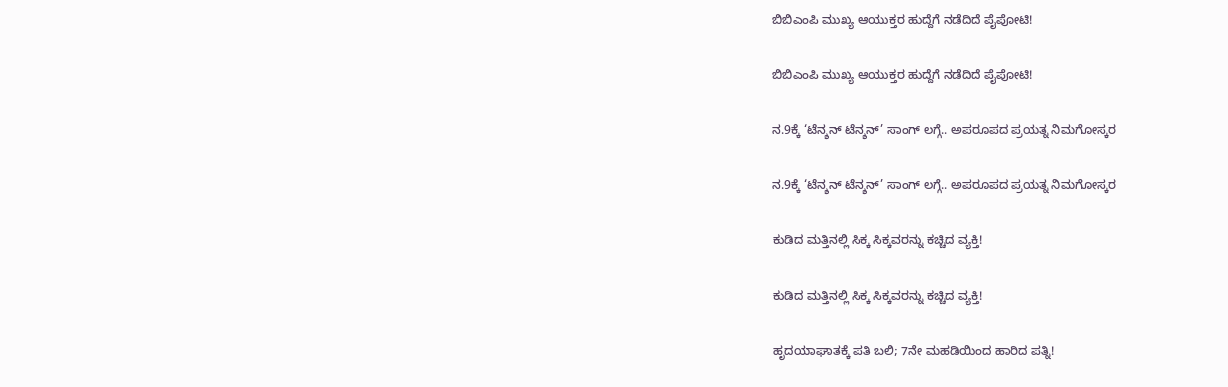ಬಿಬಿಎಂಪಿ ಮುಖ್ಯ ಆಯುಕ್ತರ ಹುದ್ದೆಗೆ ನಡೆದಿದೆ ಪೈಪೋಟಿ!

ಬಿಬಿಎಂಪಿ ಮುಖ್ಯ ಆಯುಕ್ತರ ಹುದ್ದೆಗೆ ನಡೆದಿದೆ ಪೈಪೋಟಿ!

ನ.9ಕ್ಕೆ ‘ಟೆನ್ಶನ್ ಟೆನ್ಶನ್’ ಸಾಂಗ್ ಲಗ್ಗೆ.. ಅಪರೂಪದ ಪ್ರಯತ್ನ ನಿಮಗೋಸ್ಕರ

ನ.9ಕ್ಕೆ ‘ಟೆನ್ಶನ್ ಟೆನ್ಶನ್’ ಸಾಂಗ್ ಲಗ್ಗೆ.. ಅಪರೂಪದ ಪ್ರಯತ್ನ ನಿಮಗೋಸ್ಕರ

ಕುಡಿದ ಮತ್ತಿನಲ್ಲಿ ಸಿಕ್ಕ ಸಿಕ್ಕವರನ್ನು ಕಚ್ಚಿದ ವ್ಯಕ್ತಿ!

ಕುಡಿದ ಮತ್ತಿನಲ್ಲಿ ಸಿಕ್ಕ ಸಿಕ್ಕವರನ್ನು ಕಚ್ಚಿದ ವ್ಯಕ್ತಿ!

ಹೃದಯಾಘಾತಕ್ಕೆ ಪತಿ ಬಲಿ; 7ನೇ ಮಹಡಿಯಿಂದ ಹಾರಿದ ಪತ್ನಿ!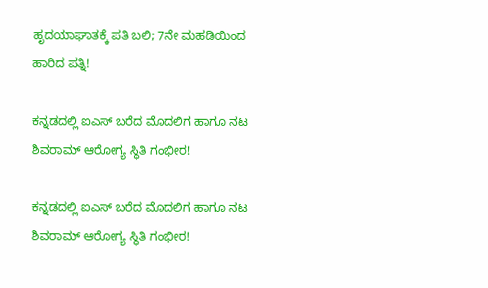ಹೃದಯಾಘಾತಕ್ಕೆ ಪತಿ ಬಲಿ; 7ನೇ ಮಹಡಿಯಿಂದ ಹಾರಿದ ಪತ್ನಿ!

ಕನ್ನಡದಲ್ಲಿ ಐಎಸ್ ಬರೆದ ಮೊದಲಿಗ ಹಾಗೂ ನಟ ಶಿವರಾಮ್ ಆರೋಗ್ಯ ಸ್ಥಿತಿ ಗಂಭೀರ!

ಕನ್ನಡದಲ್ಲಿ ಐಎಸ್ ಬರೆದ ಮೊದಲಿಗ ಹಾಗೂ ನಟ ಶಿವರಾಮ್ ಆರೋಗ್ಯ ಸ್ಥಿತಿ ಗಂಭೀರ!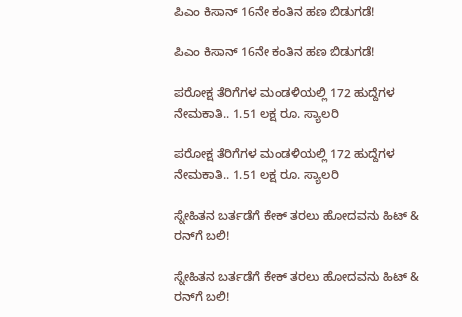ಪಿಎಂ ಕಿಸಾನ್ 16ನೇ ಕಂತಿನ ಹಣ ಬಿಡುಗಡೆ!

ಪಿಎಂ ಕಿಸಾನ್ 16ನೇ ಕಂತಿನ ಹಣ ಬಿಡುಗಡೆ!

ಪರೋಕ್ಷ ತೆರಿಗೆಗಳ ಮಂಡಳಿಯಲ್ಲಿ 172 ಹುದ್ದೆಗಳ ನೇಮಕಾತಿ.. 1.51 ಲಕ್ಷ ರೂ. ಸ್ಯಾಲರಿ

ಪರೋಕ್ಷ ತೆರಿಗೆಗಳ ಮಂಡಳಿಯಲ್ಲಿ 172 ಹುದ್ದೆಗಳ ನೇಮಕಾತಿ.. 1.51 ಲಕ್ಷ ರೂ. ಸ್ಯಾಲರಿ

ಸ್ನೇಹಿತನ ಬರ್ತಡೆಗೆ ಕೇಕ್ ತರಲು ಹೋದವನು ಹಿಟ್ ‍‍‍& ರನ್‌ಗೆ ಬಲಿ!

ಸ್ನೇಹಿತನ ಬರ್ತಡೆಗೆ ಕೇಕ್ ತರಲು ಹೋದವನು ಹಿಟ್ ‍‍‍& ರನ್‌ಗೆ ಬಲಿ!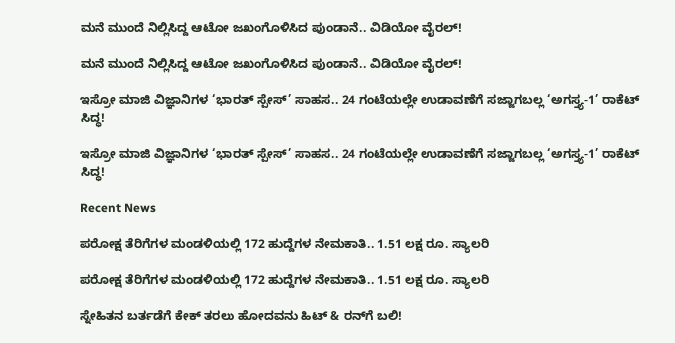ಮನೆ ಮುಂದೆ ನಿಲ್ಲಿಸಿದ್ದ ಆಟೋ ಜಖಂಗೊಳಿಸಿದ ಪುಂಡಾನೆ.. ವಿಡಿಯೋ ವೈರಲ್‌!

ಮನೆ ಮುಂದೆ ನಿಲ್ಲಿಸಿದ್ದ ಆಟೋ ಜಖಂಗೊಳಿಸಿದ ಪುಂಡಾನೆ.. ವಿಡಿಯೋ ವೈರಲ್‌!

ಇಸ್ರೋ ಮಾಜಿ ವಿಜ್ಞಾನಿಗಳ ‘ಭಾರತ್ ಸ್ಪೇಸ್’ ಸಾಹಸ.. 24 ಗಂಟೆಯಲ್ಲೇ ಉಡಾವಣೆಗೆ ಸಜ್ಜಾಗಬಲ್ಲ ‘ಅಗಸ್ತ್ಯ-1’ ರಾಕೆಟ್ ಸಿದ್ಧ!

ಇಸ್ರೋ ಮಾಜಿ ವಿಜ್ಞಾನಿಗಳ ‘ಭಾರತ್ ಸ್ಪೇಸ್’ ಸಾಹಸ.. 24 ಗಂಟೆಯಲ್ಲೇ ಉಡಾವಣೆಗೆ ಸಜ್ಜಾಗಬಲ್ಲ ‘ಅಗಸ್ತ್ಯ-1’ ರಾಕೆಟ್ ಸಿದ್ಧ!

Recent News

ಪರೋಕ್ಷ ತೆರಿಗೆಗಳ ಮಂಡಳಿಯಲ್ಲಿ 172 ಹುದ್ದೆಗಳ ನೇಮಕಾತಿ.. 1.51 ಲಕ್ಷ ರೂ. ಸ್ಯಾಲರಿ

ಪರೋಕ್ಷ ತೆರಿಗೆಗಳ ಮಂಡಳಿಯಲ್ಲಿ 172 ಹುದ್ದೆಗಳ ನೇಮಕಾತಿ.. 1.51 ಲಕ್ಷ ರೂ. ಸ್ಯಾಲರಿ

ಸ್ನೇಹಿತನ ಬರ್ತಡೆಗೆ ಕೇಕ್ ತರಲು ಹೋದವನು ಹಿಟ್ ‍‍‍& ರನ್‌ಗೆ ಬಲಿ!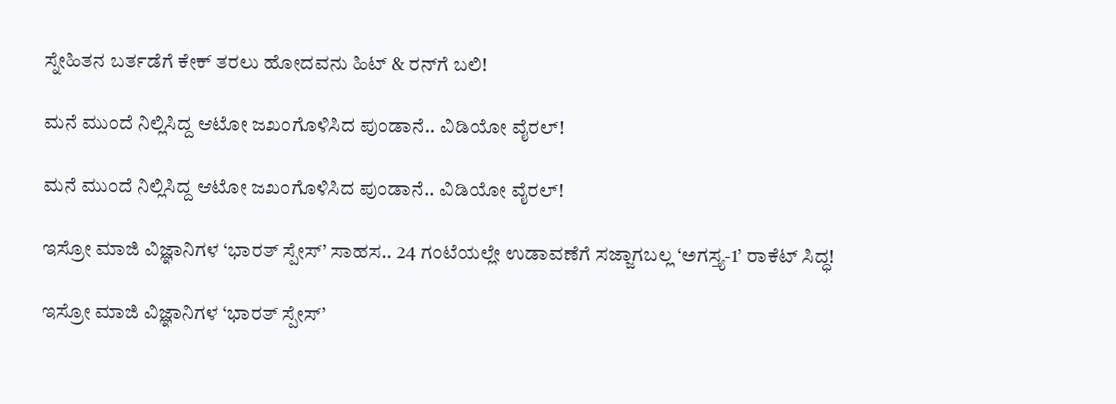ಸ್ನೇಹಿತನ ಬರ್ತಡೆಗೆ ಕೇಕ್ ತರಲು ಹೋದವನು ಹಿಟ್ ‍‍‍& ರನ್‌ಗೆ ಬಲಿ!

ಮನೆ ಮುಂದೆ ನಿಲ್ಲಿಸಿದ್ದ ಆಟೋ ಜಖಂಗೊಳಿಸಿದ ಪುಂಡಾನೆ.. ವಿಡಿಯೋ ವೈರಲ್‌!

ಮನೆ ಮುಂದೆ ನಿಲ್ಲಿಸಿದ್ದ ಆಟೋ ಜಖಂಗೊಳಿಸಿದ ಪುಂಡಾನೆ.. ವಿಡಿಯೋ ವೈರಲ್‌!

ಇಸ್ರೋ ಮಾಜಿ ವಿಜ್ಞಾನಿಗಳ ‘ಭಾರತ್ ಸ್ಪೇಸ್’ ಸಾಹಸ.. 24 ಗಂಟೆಯಲ್ಲೇ ಉಡಾವಣೆಗೆ ಸಜ್ಜಾಗಬಲ್ಲ ‘ಅಗಸ್ತ್ಯ-1’ ರಾಕೆಟ್ ಸಿದ್ಧ!

ಇಸ್ರೋ ಮಾಜಿ ವಿಜ್ಞಾನಿಗಳ ‘ಭಾರತ್ ಸ್ಪೇಸ್’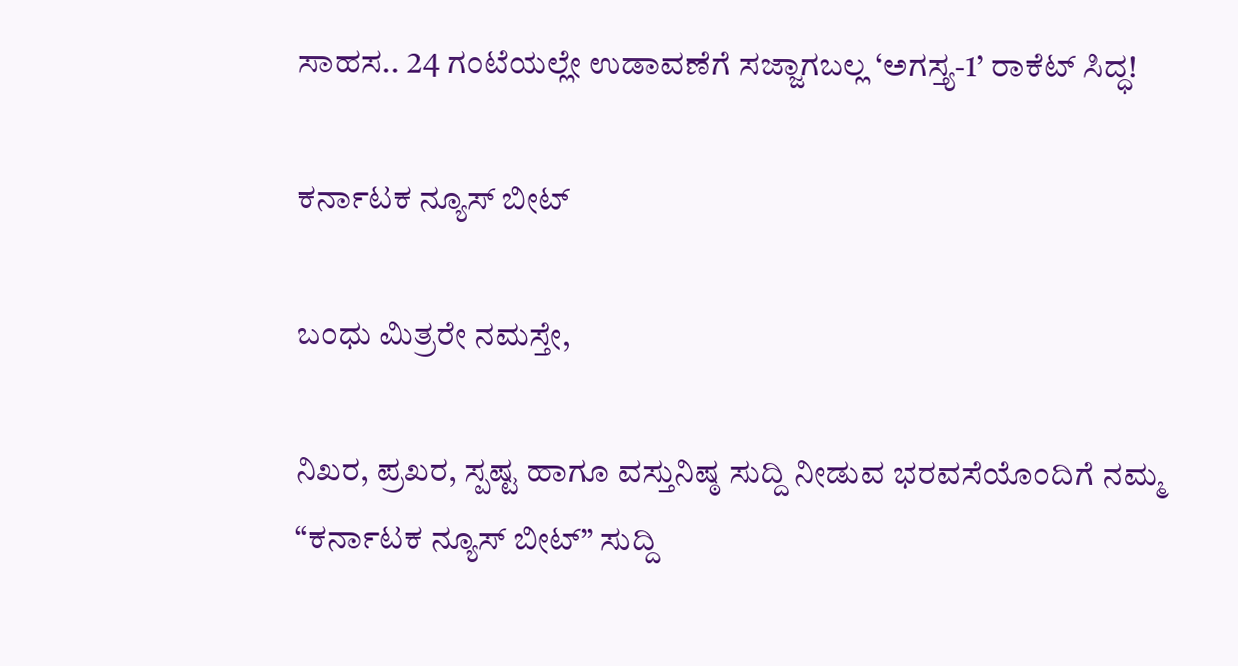ಸಾಹಸ.. 24 ಗಂಟೆಯಲ್ಲೇ ಉಡಾವಣೆಗೆ ಸಜ್ಜಾಗಬಲ್ಲ ‘ಅಗಸ್ತ್ಯ-1’ ರಾಕೆಟ್ ಸಿದ್ಧ!

ಕರ್ನಾಟಕ ನ್ಯೂಸ್ ಬೀಟ್

ಬಂಧು ಮಿತ್ರರೇ ನಮಸ್ತೇ,

ನಿಖರ, ಪ್ರಖರ, ಸ್ಪಷ್ಟ ಹಾಗೂ ವಸ್ತುನಿಷ್ಠ ಸುದ್ದಿ ನೀಡುವ ಭರವಸೆಯೊಂದಿಗೆ ನಮ್ಮ “ಕರ್ನಾಟಕ ನ್ಯೂಸ್ ಬೀಟ್” ಸುದ್ದಿ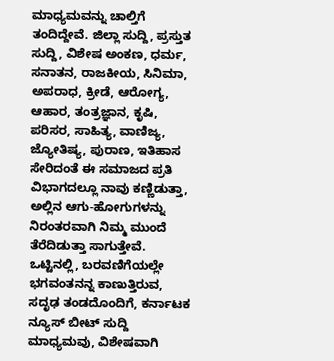ಮಾಧ್ಯಮವನ್ನು ಚಾಲ್ತಿಗೆ ತಂದಿದ್ದೇವೆ. ಜಿಲ್ಲಾ ಸುದ್ದಿ, ಪ್ರಸ್ತುತ ಸುದ್ದಿ, ವಿಶೇಷ ಅಂಕಣ, ಧರ್ಮ, ಸನಾತನ, ರಾಜಕೀಯ, ಸಿನಿಮಾ, ಅಪರಾಧ, ಕ್ರೀಡೆ, ಆರೋಗ್ಯ, ಆಹಾರ, ತಂತ್ರಜ್ಞಾನ, ಕೃಷಿ, ಪರಿಸರ, ಸಾಹಿತ್ಯ, ವಾಣಿಜ್ಯ, ಜ್ಯೋತಿಷ್ಯ, ಪುರಾಣ, ಇತಿಹಾಸ ಸೇರಿದಂತೆ ಈ ಸಮಾಜದ ಪ್ರತಿ ವಿಭಾಗದಲ್ಲೂ ನಾವು ಕಣ್ಣಿಡುತ್ತಾ, ಅಲ್ಲಿನ ಆಗು-ಹೋಗುಗಳನ್ನು ನಿರಂತರವಾಗಿ ನಿಮ್ಮ ಮುಂದೆ ತೆರೆದಿಡುತ್ತಾ ಸಾಗುತ್ತೇವೆ. ಒಟ್ಟಿನಲ್ಲಿ, ಬರವಣಿಗೆಯಲ್ಲೇ ಭಗವಂತನನ್ನ ಕಾಣುತ್ತಿರುವ, ಸದೃಢ ತಂಡದೊಂದಿಗೆ, ಕರ್ನಾಟಕ ನ್ಯೂಸ್ ಬೀಟ್ ಸುದ್ದಿ ಮಾಧ್ಯಮವು, ವಿಶೇಷವಾಗಿ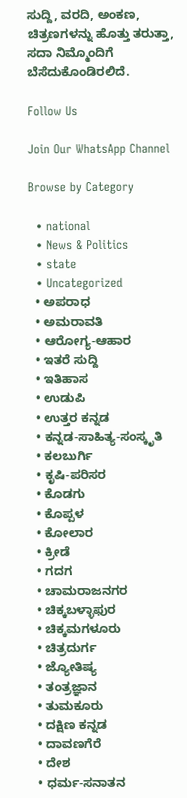ಸುದ್ದಿ, ವರದಿ, ಅಂಕಣ, ಚಿತ್ರಣಗಳನ್ನು ಹೊತ್ತು ತರುತ್ತಾ, ಸದಾ ನಿಮ್ಮೊಂದಿಗೆ ಬೆಸೆದುಕೊಂಡಿರಲಿದೆ.

Follow Us

Join Our WhatsApp Channel

Browse by Category

  • national
  • News & Politics
  • state
  • Uncategorized
  • ಅಪರಾಧ
  • ಅಮರಾವತಿ
  • ಆರೋಗ್ಯ-ಆಹಾರ
  • ಇತರೆ ಸುದ್ದಿ
  • ಇತಿಹಾಸ
  • ಉಡುಪಿ
  • ಉತ್ತರ ಕನ್ನಡ
  • ಕನ್ನಡ-ಸಾಹಿತ್ಯ-ಸಂಸ್ಕೃತಿ
  • ಕಲಬುರ್ಗಿ
  • ಕೃಷಿ-ಪರಿಸರ
  • ಕೊಡಗು
  • ಕೊಪ್ಪಳ
  • ಕೋಲಾರ
  • ಕ್ರೀಡೆ
  • ಗದಗ
  • ಚಾಮರಾಜನಗರ
  • ಚಿಕ್ಕಬಳ್ಳಾಫುರ
  • ಚಿಕ್ಕಮಗಳೂರು
  • ಚಿತ್ರದುರ್ಗ
  • ಜ್ಯೋತಿಷ್ಯ
  • ತಂತ್ರಜ್ಞಾನ
  • ತುಮಕೂರು
  • ದಕ್ಷಿಣ ಕನ್ನಡ
  • ದಾವಣಗೆರೆ
  • ದೇಶ
  • ಧರ್ಮ-ಸನಾತನ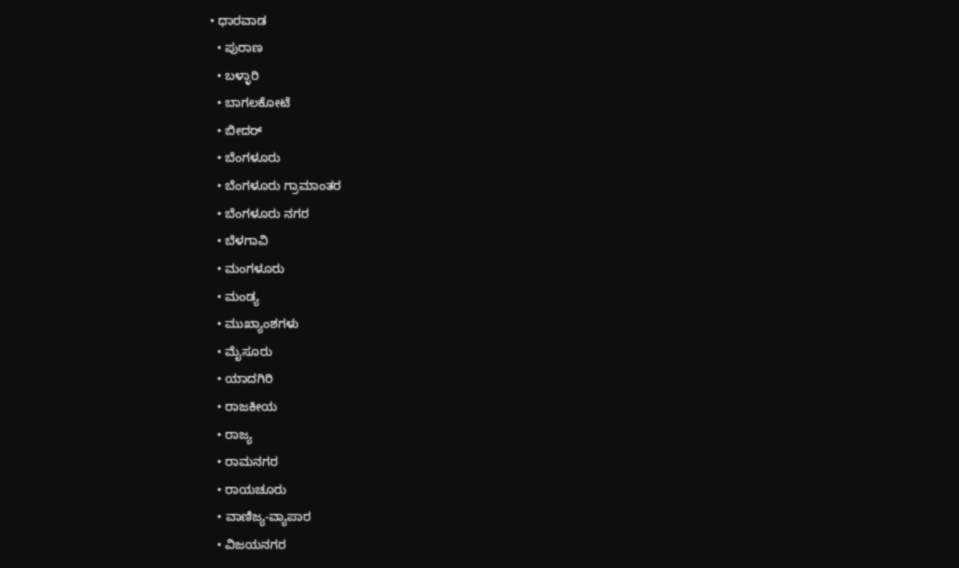• ಧಾರವಾಡ
  • ಪುರಾಣ
  • ಬಳ್ಳಾರಿ
  • ಬಾಗಲಕೋಟೆ
  • ಬೀದರ್
  • ಬೆಂಗಳೂರು
  • ಬೆಂಗಳೂರು ಗ್ರಾಮಾಂತರ
  • ಬೆಂಗಳೂರು ನಗರ
  • ಬೆಳಗಾವಿ
  • ಮಂಗಳೂರು
  • ಮಂಡ್ಯ
  • ಮುಖ್ಯಾಂಶಗಳು
  • ಮೈಸೂರು
  • ಯಾದಗಿರಿ
  • ರಾಜಕೀಯ
  • ರಾಜ್ಯ
  • ರಾಮನಗರ
  • ರಾಯಚೂರು
  • ವಾಣಿಜ್ಯ-ವ್ಯಾಪಾರ
  • ವಿಜಯನಗರ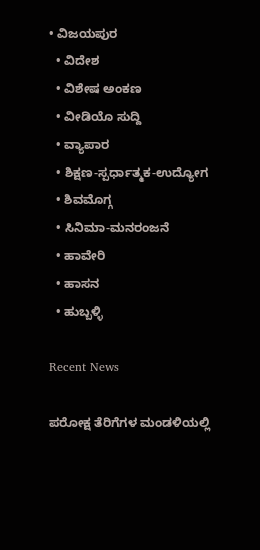• ವಿಜಯಪುರ
  • ವಿದೇಶ
  • ವಿಶೇಷ ಅಂಕಣ
  • ವೀಡಿಯೊ ಸುದ್ದಿ
  • ವ್ಯಾಪಾರ
  • ಶಿಕ್ಷಣ-ಸ್ಪರ್ಧಾತ್ಮಕ-ಉದ್ಯೋಗ
  • ಶಿವಮೊಗ್ಗ
  • ಸಿನಿಮಾ-ಮನರಂಜನೆ
  • ಹಾವೇರಿ
  • ಹಾಸನ
  • ಹುಬ್ಬಳ್ಳಿ

Recent News

ಪರೋಕ್ಷ ತೆರಿಗೆಗಳ ಮಂಡಳಿಯಲ್ಲಿ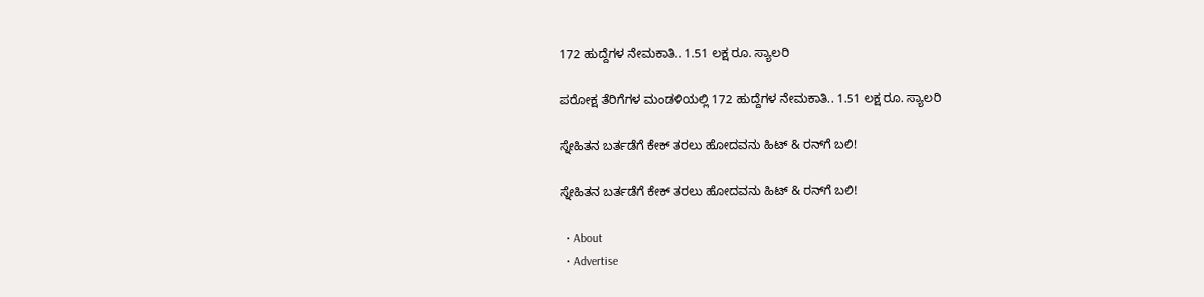172 ಹುದ್ದೆಗಳ ನೇಮಕಾತಿ.. 1.51 ಲಕ್ಷ ರೂ. ಸ್ಯಾಲರಿ

ಪರೋಕ್ಷ ತೆರಿಗೆಗಳ ಮಂಡಳಿಯಲ್ಲಿ 172 ಹುದ್ದೆಗಳ ನೇಮಕಾತಿ.. 1.51 ಲಕ್ಷ ರೂ. ಸ್ಯಾಲರಿ

ಸ್ನೇಹಿತನ ಬರ್ತಡೆಗೆ ಕೇಕ್ ತರಲು ಹೋದವನು ಹಿಟ್ ‍‍‍& ರನ್‌ಗೆ ಬಲಿ!

ಸ್ನೇಹಿತನ ಬರ್ತಡೆಗೆ ಕೇಕ್ ತರಲು ಹೋದವನು ಹಿಟ್ ‍‍‍& ರನ್‌ಗೆ ಬಲಿ!

  • About
  • Advertise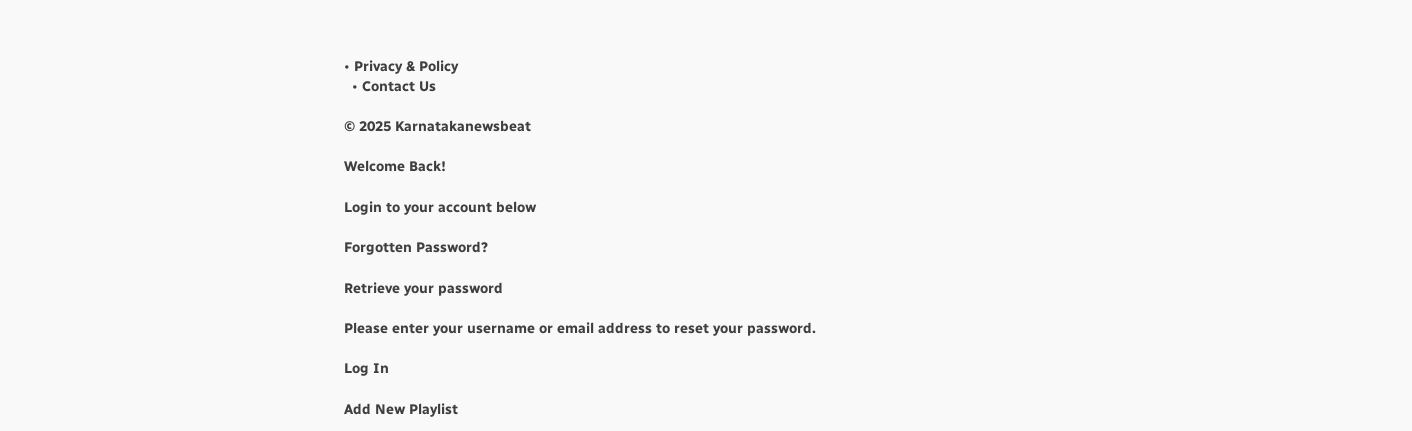• Privacy & Policy
  • Contact Us

© 2025 Karnatakanewsbeat

Welcome Back!

Login to your account below

Forgotten Password?

Retrieve your password

Please enter your username or email address to reset your password.

Log In

Add New Playlist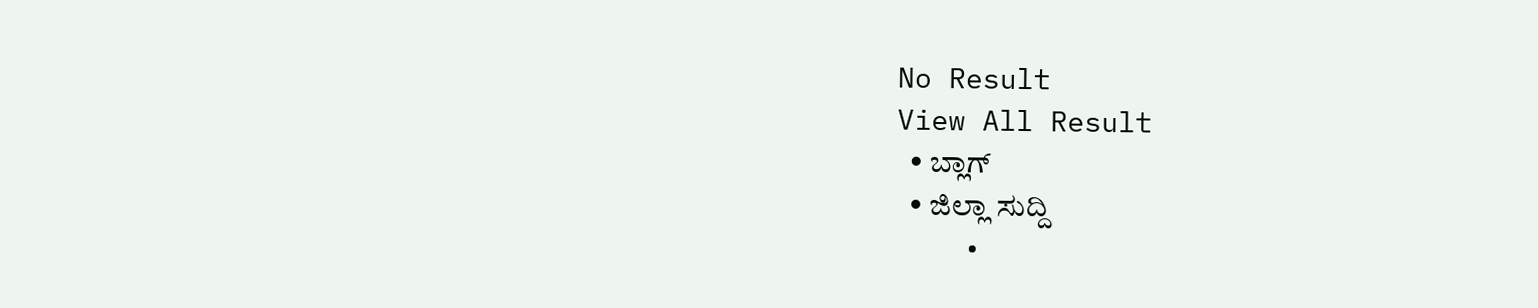No Result
View All Result
  • ಬ್ಲಾಗ್
  • ಜಿಲ್ಲಾ ಸುದ್ದಿ
    •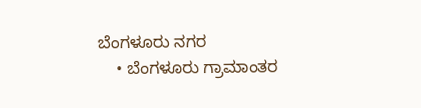ಬೆಂಗಳೂರು ನಗರ
    • ಬೆಂಗಳೂರು ಗ್ರಾಮಾಂತರ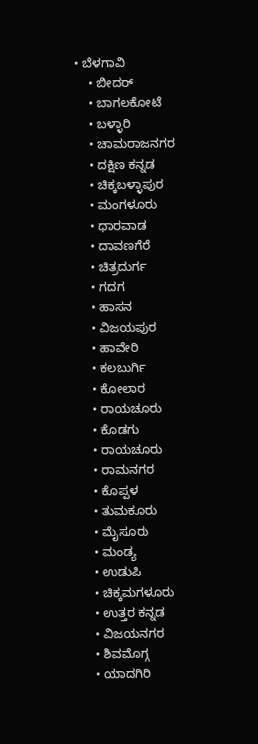• ಬೆಳಗಾವಿ
    • ಬೀದರ್
    • ಬಾಗಲಕೋಟೆ
    • ಬಳ್ಳಾರಿ
    • ಚಾಮರಾಜನಗರ
    • ದಕ್ಷಿಣ ಕನ್ನಡ
    • ಚಿಕ್ಕಬಳ್ಳಾಪುರ
    • ಮಂಗಳೂರು
    • ಧಾರವಾಡ
    • ದಾವಣಗೆರೆ
    • ಚಿತ್ರದುರ್ಗ
    • ಗದಗ
    • ಹಾಸನ
    • ವಿಜಯಪುರ
    • ಹಾವೇರಿ
    • ಕಲಬುರ್ಗಿ
    • ಕೋಲಾರ
    • ರಾಯಚೂರು
    • ಕೊಡಗು
    • ರಾಯಚೂರು
    • ರಾಮನಗರ
    • ಕೊಪ್ಪಳ
    • ತುಮಕೂರು
    • ಮೈಸೂರು
    • ಮಂಡ್ಯ
    • ಉಡುಪಿ
    • ಚಿಕ್ಕಮಗಳೂರು
    • ಉತ್ತರ ಕನ್ನಡ
    • ವಿಜಯನಗರ
    • ಶಿವಮೊಗ್ಗ
    • ಯಾದಗಿರಿ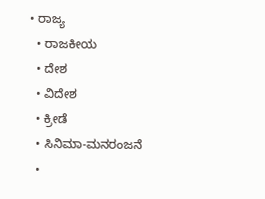• ರಾಜ್ಯ
  • ರಾಜಕೀಯ
  • ದೇಶ
  • ವಿದೇಶ
  • ಕ್ರೀಡೆ
  • ಸಿನಿಮಾ-ಮನರಂಜನೆ
  •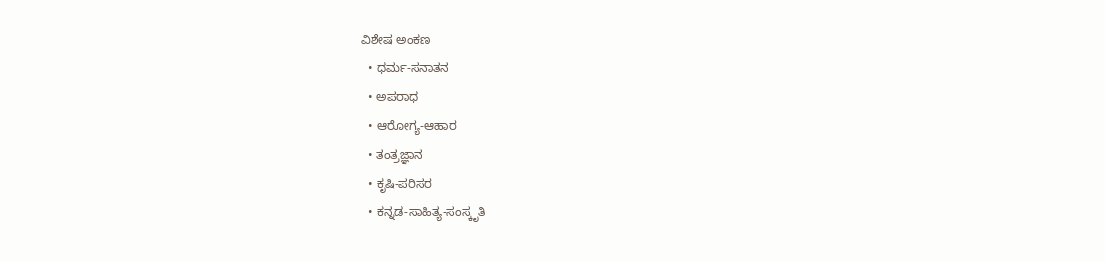ವಿಶೇಷ ಅಂಕಣ
  • ಧರ್ಮ-ಸನಾತನ
  • ಅಪರಾಧ
  • ಆರೋಗ್ಯ-ಆಹಾರ
  • ತಂತ್ರಜ್ಞಾನ
  • ಕೃಷಿ-ಪರಿಸರ
  • ಕನ್ನಡ-ಸಾಹಿತ್ಯ-ಸಂಸ್ಕೃತಿ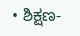• ಶಿಕ್ಷಣ-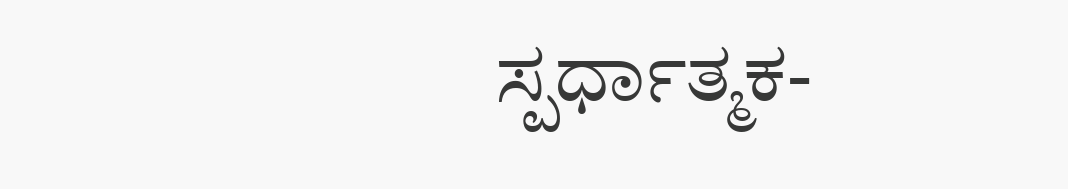ಸ್ಪರ್ಧಾತ್ಮಕ-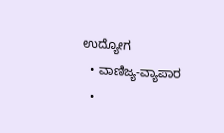ಉದ್ಯೋಗ
  • ವಾಣಿಜ್ಯ-ವ್ಯಾಪಾರ
  •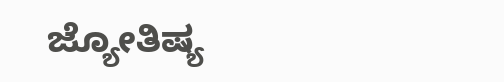ಜ್ಯೋತಿಷ್ಯ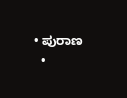• ಪುರಾಣ
  •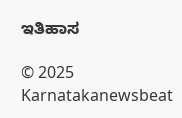ಇತಿಹಾಸ

© 2025 Karnatakanewsbeat